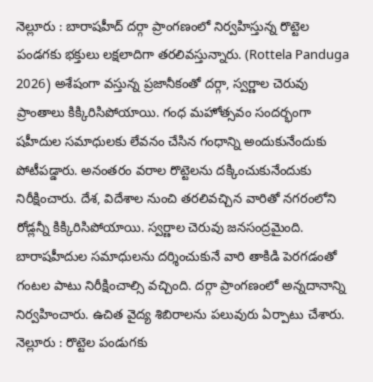నెల్లూరు : బారాషహీద్ దర్గా ప్రాంగణంలో నిర్వహిస్తున్న రొట్టెల పండగకు భక్తులు లక్షలాదిగా తరలివస్తున్నారు. (Rottela Panduga 2026) అశేషంగా వస్తున్న ప్రజానీకంతో దర్గా, స్వర్ణాల చెరువు ప్రాంతాలు కిక్కిరిసిపోయాయి. గంధ మహోత్సవం సందర్భంగా షహీదుల సమాధులకు లేవనం చేసిన గంధాన్ని అందుకునేందుకు పోటీపడ్డారు. అనంతరం వరాల రొట్టెలను దక్కించుకునేందుకు నిరీక్షించారు. దేశ, విదేశాల నుంచి తరలివచ్చిన వారితో నగరంలోని రోడ్లన్నీ కిక్కిరిసిపోయాయి. స్వర్ణాల చెరువు జనసంద్రమైంది. బారాషహీదుల సమాధులను దర్శించుకునే వారి తాకిడి పెరగడంతో గంటల పాటు నిరీక్షించాల్సి వచ్చింది. దర్గా ప్రాంగణంలో అన్నదానాన్ని నిర్వహించారు. ఉచిత వైద్య శిబిరాలను పలువురు ఏర్పాటు చేశారు. నెల్లూరు : రొట్టెల పండుగకు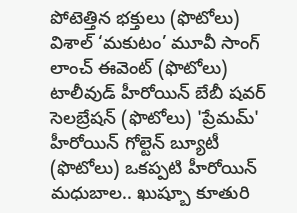పోటెత్తిన భక్తులు (ఫొటోలు) విశాల్ ‘మకుటం’ మూవీ సాంగ్ లాంచ్ ఈవెంట్ (ఫొటోలు) టాలీవుడ్ హీరోయిన్ బేబీ షవర్ సెలబ్రేషన్ (ఫొటోలు) 'ప్రేమమ్' హీరోయిన్ గోల్టెన్ బ్యూటీ (ఫొటోలు) ఒకప్పటి హీరోయిన్ మధుబాల.. ఖుష్బూ కూతురి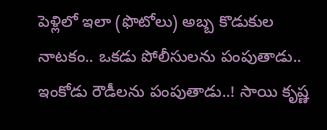పెళ్లిలో ఇలా (ఫొటోలు) అబ్బ కొడుకుల నాటకం.. ఒకడు పోలీసులను పంపుతాడు.. ఇంకోడు రౌడీలను పంపుతాడు..! సాయి కృష్ణ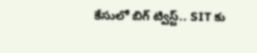కేసులో బిగ్ ట్విస్ట్.. SIT కు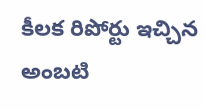కీలక రిపోర్టు ఇచ్చిన అంబటి